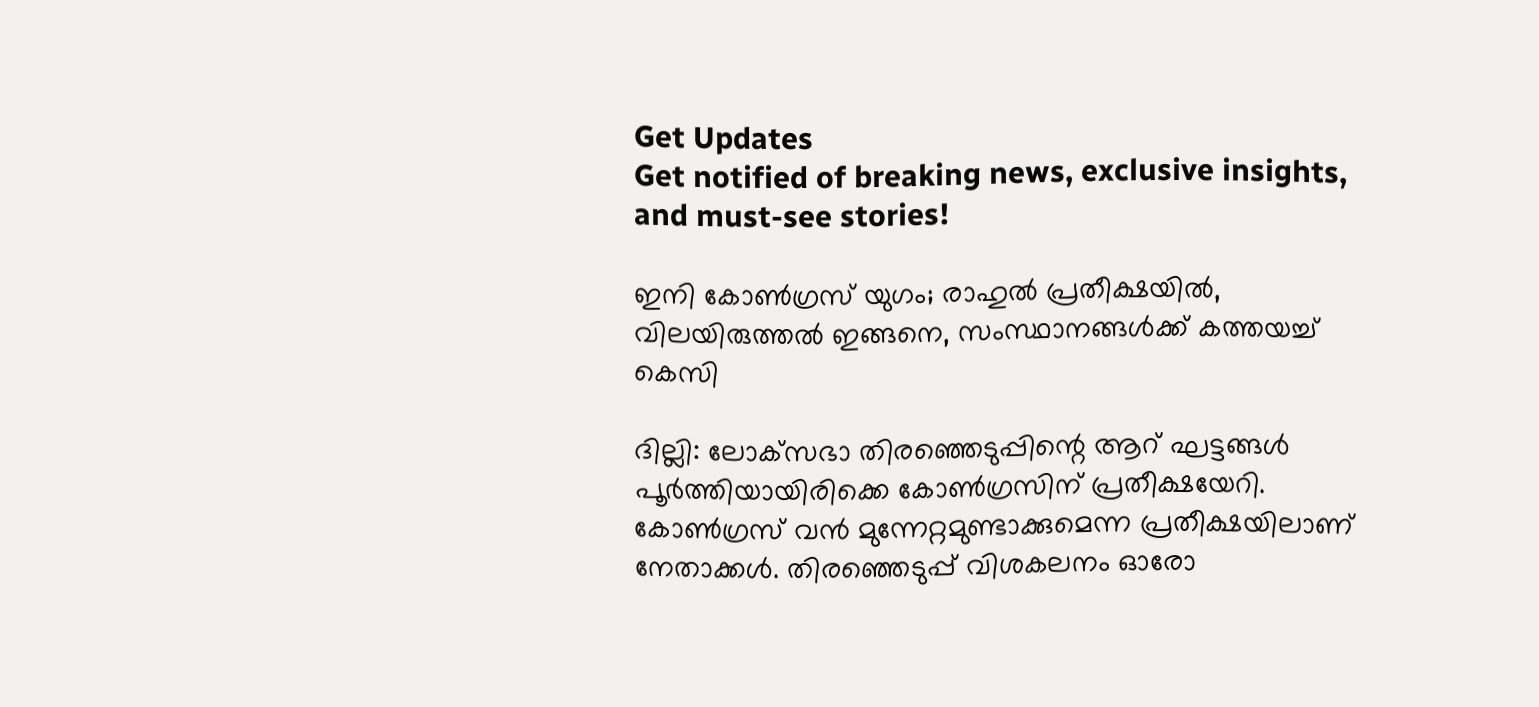Get Updates
Get notified of breaking news, exclusive insights, and must-see stories!

ഇനി കോണ്‍ഗ്രസ് യുഗം; രാഹുല്‍ പ്രതീക്ഷയില്‍, വിലയിരുത്തല്‍ ഇങ്ങനെ, സംസ്ഥാനങ്ങള്‍ക്ക് കത്തയച്ച് കെസി

ദില്ലി: ലോക്‌സഭാ തിരഞ്ഞെടുപ്പിന്റെ ആറ് ഘട്ടങ്ങള്‍ പൂര്‍ത്തിയായിരിക്കെ കോണ്‍ഗ്രസിന് പ്രതീക്ഷയേറി. കോണ്‍ഗ്രസ് വന്‍ മുന്നേറ്റമുണ്ടാക്കുമെന്ന പ്രതീക്ഷയിലാണ് നേതാക്കള്‍. തിരഞ്ഞെടുപ്പ് വിശകലനം ഓരോ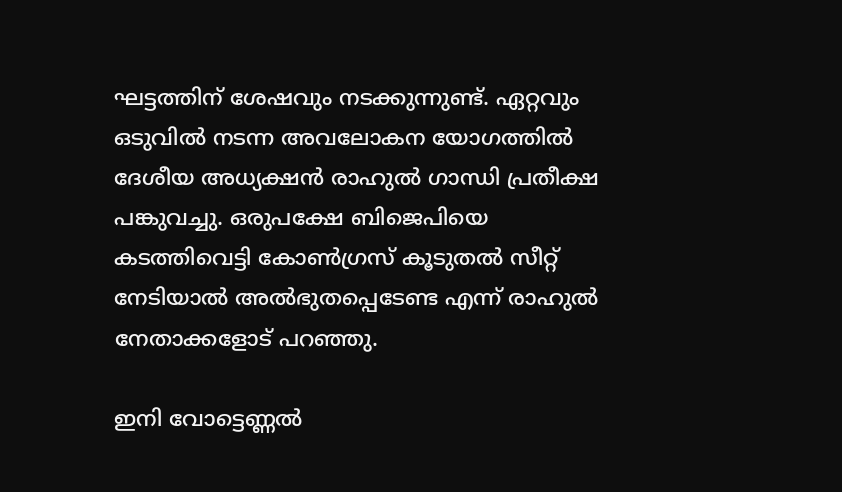ഘട്ടത്തിന് ശേഷവും നടക്കുന്നുണ്ട്. ഏറ്റവും ഒടുവില്‍ നടന്ന അവലോകന യോഗത്തില്‍ ദേശീയ അധ്യക്ഷന്‍ രാഹുല്‍ ഗാന്ധി പ്രതീക്ഷ പങ്കുവച്ചു. ഒരുപക്ഷേ ബിജെപിയെ കടത്തിവെട്ടി കോണ്‍ഗ്രസ് കൂടുതല്‍ സീറ്റ് നേടിയാല്‍ അല്‍ഭുതപ്പെടേണ്ട എന്ന് രാഹുല്‍ നേതാക്കളോട് പറഞ്ഞു.

ഇനി വോട്ടെണ്ണല്‍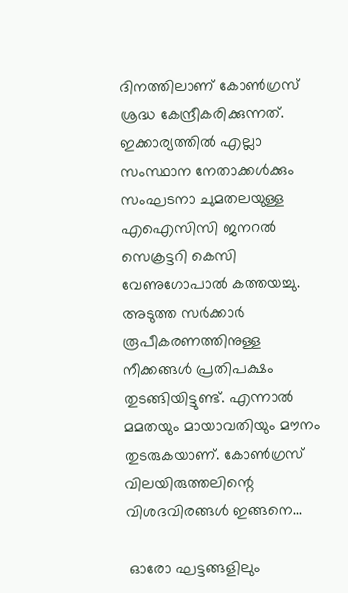ദിനത്തിലാണ് കോണ്‍ഗ്രസ് ശ്രദ്ധ കേന്ദ്രീകരിക്കുന്നത്. ഇക്കാര്യത്തില്‍ എല്ലാ സംസ്ഥാന നേതാക്കള്‍ക്കും സംഘടനാ ചുമതലയുള്ള എഐസിസി ജനറല്‍ സെക്രട്ടറി കെസി വേണുഗോപാല്‍ കത്തയച്ചു. അടുത്ത സര്‍ക്കാര്‍ രൂപീകരണത്തിനുള്ള നീക്കങ്ങള്‍ പ്രതിപക്ഷം തുടങ്ങിയിട്ടുണ്ട്. എന്നാല്‍ മമതയും മായാവതിയും മൗനം തുടരുകയാണ്. കോണ്‍ഗ്രസ് വിലയിരുത്തലിന്റെ വിശദവിരങ്ങള്‍ ഇങ്ങനെ...

 ഓരോ ഘട്ടങ്ങളിലും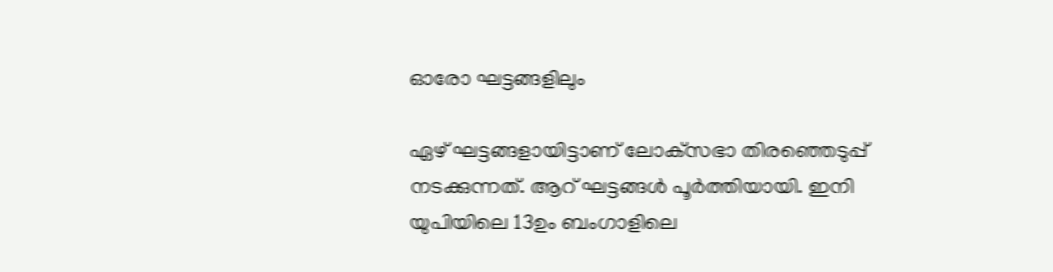ഓരോ ഘട്ടങ്ങളിലും

ഏഴ് ഘട്ടങ്ങളായിട്ടാണ് ലോക്‌സഭാ തിരഞ്ഞെടുപ്പ് നടക്കുന്നത്. ആറ് ഘട്ടങ്ങള്‍ പൂര്‍ത്തിയായി. ഇനി യുപിയിലെ 13ഉം ബംഗാളിലെ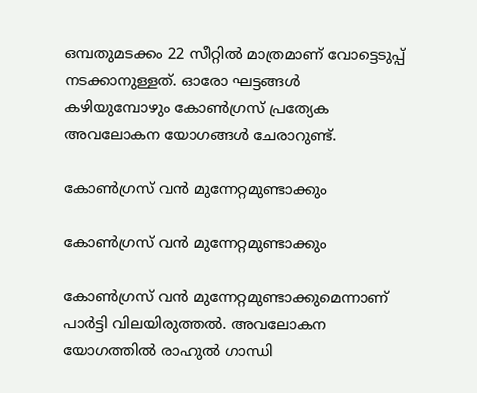ഒമ്പതുമടക്കം 22 സീറ്റില്‍ മാത്രമാണ് വോട്ടെടുപ്പ് നടക്കാനുള്ളത്. ഓരോ ഘട്ടങ്ങള്‍ കഴിയുമ്പോഴും കോണ്‍ഗ്രസ് പ്രത്യേക അവലോകന യോഗങ്ങള്‍ ചേരാറുണ്ട്.

കോണ്‍ഗ്രസ് വന്‍ മുന്നേറ്റമുണ്ടാക്കും

കോണ്‍ഗ്രസ് വന്‍ മുന്നേറ്റമുണ്ടാക്കും

കോണ്‍ഗ്രസ് വന്‍ മുന്നേറ്റമുണ്ടാക്കുമെന്നാണ് പാര്‍ട്ടി വിലയിരുത്തല്‍. അവലോകന യോഗത്തില്‍ രാഹുല്‍ ഗാന്ധി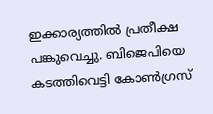ഇക്കാര്യത്തില്‍ പ്രതീക്ഷ പങ്കുവെച്ചു. ബിജെപിയെ കടത്തിവെട്ടി കോണ്‍ഗ്രസ്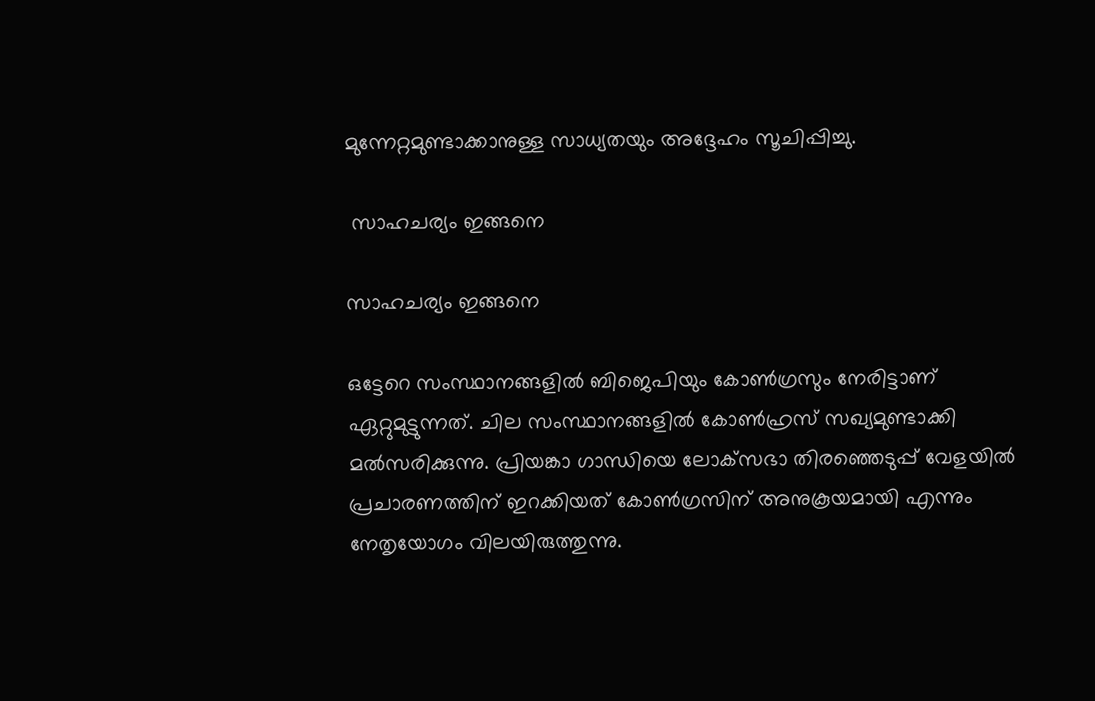മുന്നേറ്റമുണ്ടാക്കാനുള്ള സാധ്യതയും അദ്ദേഹം സൂചിപ്പിച്ചു.

 സാഹചര്യം ഇങ്ങനെ

സാഹചര്യം ഇങ്ങനെ

ഒട്ടേറെ സംസ്ഥാനങ്ങളില്‍ ബിജെപിയും കോണ്‍ഗ്രസും നേരിട്ടാണ് ഏറ്റുമുട്ടുന്നത്. ചില സംസ്ഥാനങ്ങളില്‍ കോണ്‍ഹ്രസ് സഖ്യമുണ്ടാക്കി മല്‍സരിക്കുന്നു. പ്രിയങ്കാ ഗാന്ധിയെ ലോക്‌സഭാ തിരഞ്ഞെടുപ്പ് വേളയില്‍ പ്രചാരണത്തിന് ഇറക്കിയത് കോണ്‍ഗ്രസിന് അനുകൂയമായി എന്നും നേതൃയോഗം വിലയിരുത്തുന്നു.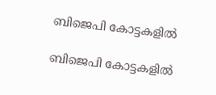ബിജെപി കോട്ടകളില്‍

ബിജെപി കോട്ടകളില്‍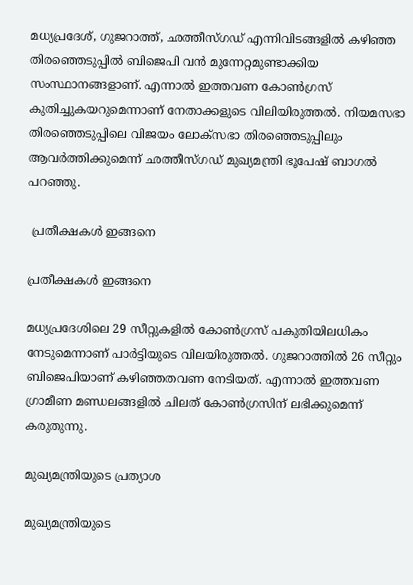മധ്യപ്രദേശ്, ഗുജറാത്ത്, ഛത്തീസ്ഗഡ് എന്നിവിടങ്ങളില്‍ കഴിഞ്ഞ തിരഞ്ഞെടുപ്പില്‍ ബിജെപി വന്‍ മുന്നേറ്റമുണ്ടാക്കിയ സംസ്ഥാനങ്ങളാണ്. എന്നാല്‍ ഇത്തവണ കോണ്‍ഗ്രസ് കുതിച്ചുകയറുമെന്നാണ് നേതാക്കളുടെ വിലിയിരുത്തല്‍. നിയമസഭാ തിരഞ്ഞെടുപ്പിലെ വിജയം ലോക്‌സഭാ തിരഞ്ഞെടുപ്പിലും ആവര്‍ത്തിക്കുമെന്ന് ഛത്തീസ്ഗഡ് മുഖ്യമന്ത്രി ഭൂപേഷ് ബാഗല്‍ പറഞ്ഞു.

 പ്രതീക്ഷകള്‍ ഇങ്ങനെ

പ്രതീക്ഷകള്‍ ഇങ്ങനെ

മധ്യപ്രദേശിലെ 29 സീറ്റുകളില്‍ കോണ്‍ഗ്രസ് പകുതിയിലധികം നേടുമെന്നാണ് പാര്‍ട്ടിയുടെ വിലയിരുത്തല്‍. ഗുജറാത്തില്‍ 26 സീറ്റും ബിജെപിയാണ് കഴിഞ്ഞതവണ നേടിയത്. എന്നാല്‍ ഇത്തവണ ഗ്രാമീണ മണ്ഡലങ്ങളില്‍ ചിലത് കോണ്‍ഗ്രസിന് ലഭിക്കുമെന്ന് കരുതുന്നു.

മുഖ്യമന്ത്രിയുടെ പ്രത്യാശ

മുഖ്യമന്ത്രിയുടെ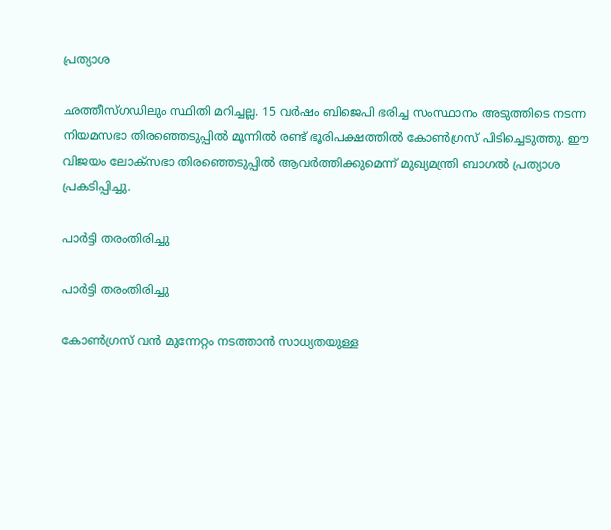പ്രത്യാശ

ഛത്തീസ്ഗഡിലും സ്ഥിതി മറിച്ചല്ല. 15 വര്‍ഷം ബിജെപി ഭരിച്ച സംസ്ഥാനം അടുത്തിടെ നടന്ന നിയമസഭാ തിരഞ്ഞെടുപ്പില്‍ മൂന്നില്‍ രണ്ട് ഭൂരിപക്ഷത്തില്‍ കോണ്‍ഗ്രസ് പിടിച്ചെടുത്തു. ഈ വിജയം ലോക്‌സഭാ തിരഞ്ഞെടുപ്പില്‍ ആവര്‍ത്തിക്കുമെന്ന് മുഖ്യമന്ത്രി ബാഗല്‍ പ്രത്യാശ പ്രകടിപ്പിച്ചു.

പാര്‍ട്ടി തരംതിരിച്ചു

പാര്‍ട്ടി തരംതിരിച്ചു

കോണ്‍ഗ്രസ് വന്‍ മുന്നേറ്റം നടത്താന്‍ സാധ്യതയുള്ള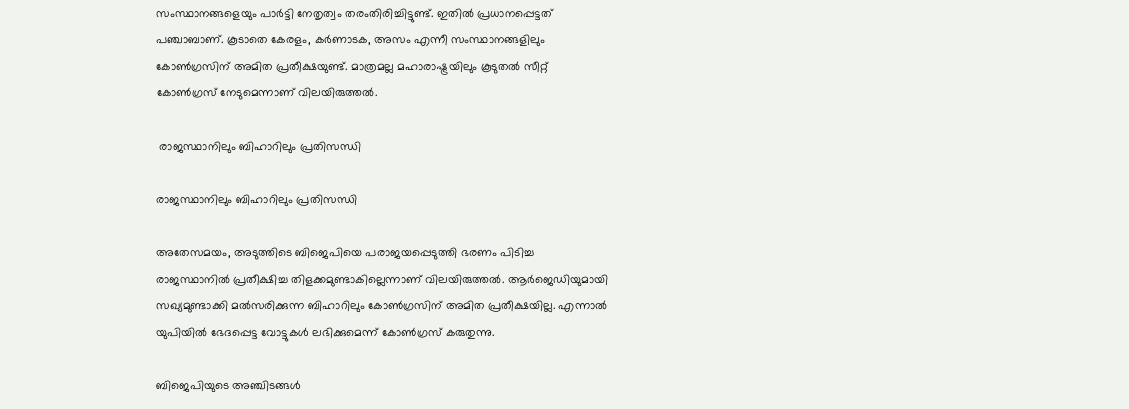സംസ്ഥാനങ്ങളെയും പാര്‍ട്ടി നേതൃത്വം തരംതിരിച്ചിട്ടുണ്ട്. ഇതില്‍ പ്രധാനപ്പെട്ടത് പഞ്ചാബാണ്. കൂടാതെ കേരളം, കര്‍ണാടക, അസം എന്നീ സംസ്ഥാനങ്ങളിലും കോണ്‍ഗ്രസിന് അമിത പ്രതീക്ഷയുണ്ട്. മാത്രമല്ല മഹാരാഷ്ട്രയിലും കൂടുതല്‍ സീറ്റ് കോണ്‍ഗ്രസ് നേടുമെന്നാണ് വിലയിരുത്തല്‍.

 രാജസ്ഥാനിലും ബിഹാറിലും പ്രതിസന്ധി

രാജസ്ഥാനിലും ബിഹാറിലും പ്രതിസന്ധി

അതേസമയം, അടുത്തിടെ ബിജെപിയെ പരാജയപ്പെടുത്തി ഭരണം പിടിച്ച രാജസ്ഥാനില്‍ പ്രതീക്ഷിച്ച തിളക്കമുണ്ടാകില്ലെന്നാണ് വിലയിരുത്തല്‍. ആര്‍ജെഡിയുമായി സഖ്യമുണ്ടാക്കി മല്‍സരിക്കുന്ന ബിഹാറിലും കോണ്‍ഗ്രസിന് അമിത പ്രതീക്ഷയില്ല. എന്നാല്‍ യുപിയില്‍ ഭേദപ്പെട്ട വോട്ടുകള്‍ ലഭിക്കുമെന്ന് കോണ്‍ഗ്രസ് കരുതുന്നു.

ബിജെപിയുടെ അഞ്ചിടങ്ങള്‍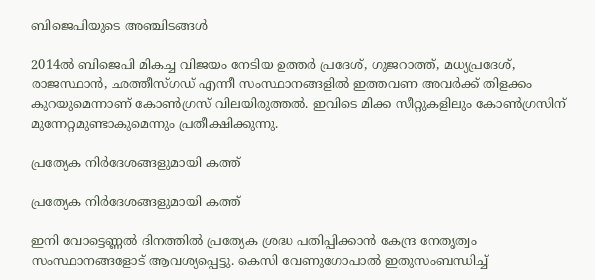ബിജെപിയുടെ അഞ്ചിടങ്ങള്‍

2014ല്‍ ബിജെപി മികച്ച വിജയം നേടിയ ഉത്തര്‍ പ്രദേശ്, ഗുജറാത്ത്, മധ്യപ്രദേശ്, രാജസ്ഥാന്‍, ഛത്തീസ്ഗഡ് എന്നീ സംസ്ഥാനങ്ങളില്‍ ഇത്തവണ അവര്‍ക്ക് തിളക്കം കുറയുമെന്നാണ് കോണ്‍ഗ്രസ് വിലയിരുത്തല്‍. ഇവിടെ മിക്ക സീറ്റുകളിലും കോണ്‍ഗ്രസിന് മുന്നേറ്റമുണ്ടാകുമെന്നും പ്രതീക്ഷിക്കുന്നു.

പ്രത്യേക നിര്‍ദേശങ്ങളുമായി കത്ത്

പ്രത്യേക നിര്‍ദേശങ്ങളുമായി കത്ത്

ഇനി വോട്ടെണ്ണല്‍ ദിനത്തില്‍ പ്രത്യേക ശ്രദ്ധ പതിപ്പിക്കാന്‍ കേന്ദ്ര നേതൃത്വം സംസ്ഥാനങ്ങളോട് ആവശ്യപ്പെട്ടു. കെസി വേണുഗോപാല്‍ ഇതുസംബന്ധിച്ച്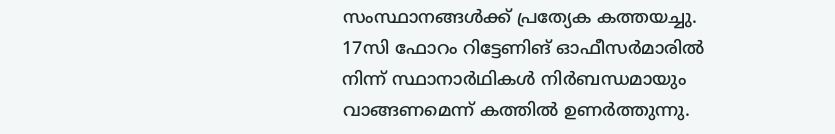സംസ്ഥാനങ്ങള്‍ക്ക് പ്രത്യേക കത്തയച്ചു. 17സി ഫോറം റിട്ടേണിങ് ഓഫീസര്‍മാരില്‍ നിന്ന് സ്ഥാനാര്‍ഥികള്‍ നിര്‍ബന്ധമായും വാങ്ങണമെന്ന് കത്തില്‍ ഉണര്‍ത്തുന്നു.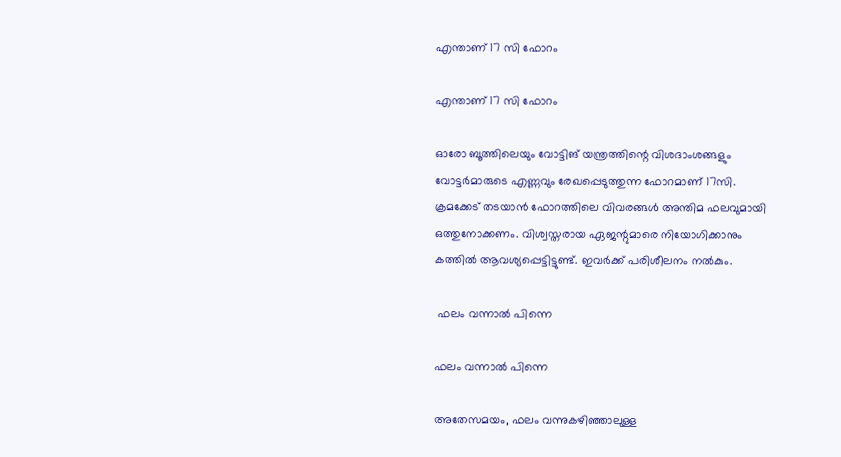എന്താണ് 17 സി ഫോറം

എന്താണ് 17 സി ഫോറം

ഓരോ ബൂത്തിലെയും വോട്ടിങ് യന്ത്രത്തിന്റെ വിശദാംശങ്ങളും വോട്ടര്‍മാരുടെ എണ്ണവും രേഖപ്പെടുത്തുന്ന ഫോറമാണ് 17സി. ക്രമക്കേട് തടയാന്‍ ഫോറത്തിലെ വിവരങ്ങള്‍ അന്തിമ ഫലവുമായി ഒത്തുനോക്കണം. വിശ്വസ്തരായ ഏജന്റുമാരെ നിയോഗിക്കാനും കത്തില്‍ ആവശ്യപ്പെട്ടിട്ടുണ്ട്. ഇവര്‍ക്ക് പരിശീലനം നല്‍കും.

 ഫലം വന്നാല്‍ പിന്നെ

ഫലം വന്നാല്‍ പിന്നെ

അതേസമയം, ഫലം വന്നുകഴിഞ്ഞാലുള്ള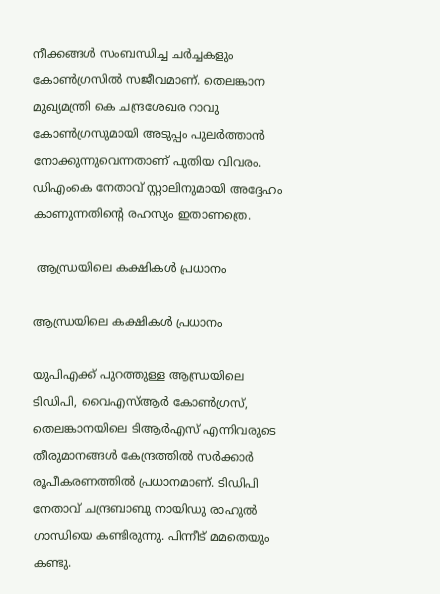നീക്കങ്ങള്‍ സംബന്ധിച്ച ചര്‍ച്ചകളും കോണ്‍ഗ്രസില്‍ സജീവമാണ്. തെലങ്കാന മുഖ്യമന്ത്രി കെ ചന്ദ്രശേഖര റാവു കോണ്‍ഗ്രസുമായി അടുപ്പം പുലര്‍ത്താന്‍ നോക്കുന്നുവെന്നതാണ് പുതിയ വിവരം. ഡിഎംകെ നേതാവ് സ്റ്റാലിനുമായി അദ്ദേഹം കാണുന്നതിന്റെ രഹസ്യം ഇതാണത്രെ.

 ആന്ധ്രയിലെ കക്ഷികള്‍ പ്രധാനം

ആന്ധ്രയിലെ കക്ഷികള്‍ പ്രധാനം

യുപിഎക്ക് പുറത്തുള്ള ആന്ധ്രയിലെ ടിഡിപി, വൈഎസ്ആര്‍ കോണ്‍ഗ്രസ്, തെലങ്കാനയിലെ ടിആര്‍എസ് എന്നിവരുടെ തീരുമാനങ്ങള്‍ കേന്ദ്രത്തില്‍ സര്‍ക്കാര്‍ രൂപീകരണത്തില്‍ പ്രധാനമാണ്. ടിഡിപി നേതാവ് ചന്ദ്രബാബു നായിഡു രാഹുല്‍ ഗാന്ധിയെ കണ്ടിരുന്നു. പിന്നീട് മമതെയും കണ്ടു.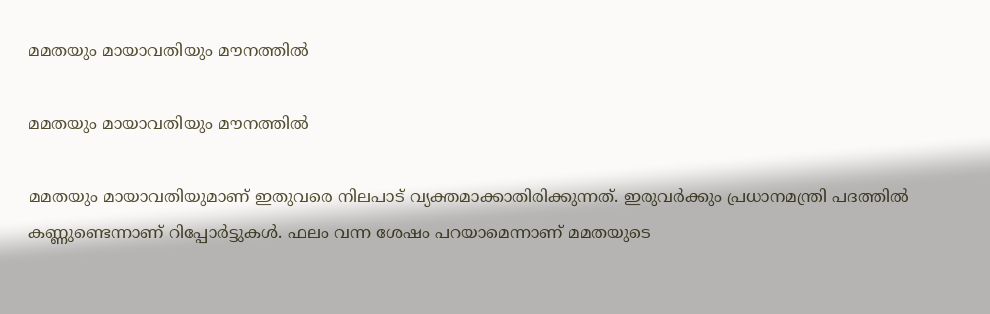മമതയും മായാവതിയും മൗനത്തില്‍

മമതയും മായാവതിയും മൗനത്തില്‍

മമതയും മായാവതിയുമാണ് ഇതുവരെ നിലപാട് വ്യക്തമാക്കാതിരിക്കുന്നത്. ഇരുവര്‍ക്കും പ്രധാനമന്ത്രി പദത്തില്‍ കണ്ണുണ്ടെന്നാണ് റിപ്പോര്‍ട്ടുകള്‍. ഫലം വന്ന ശേഷം പറയാമെന്നാണ് മമതയുടെ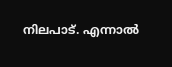നിലപാട്. എന്നാല്‍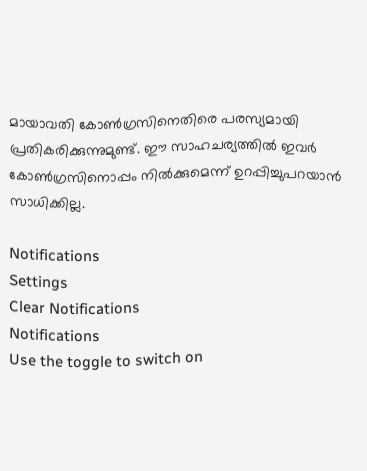മായാവതി കോണ്‍ഗ്രസിനെതിരെ പരസ്യമായി പ്രതികരിക്കുന്നുമുണ്ട്. ഈ സാഹചര്യത്തില്‍ ഇവര്‍ കോണ്‍ഗ്രസിനൊപ്പം നില്‍ക്കുമെന്ന് ഉറപ്പിച്ചുപറയാന്‍ സാധിക്കില്ല.

Notifications
Settings
Clear Notifications
Notifications
Use the toggle to switch on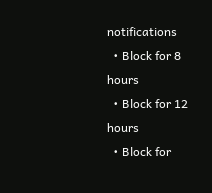notifications
  • Block for 8 hours
  • Block for 12 hours
  • Block for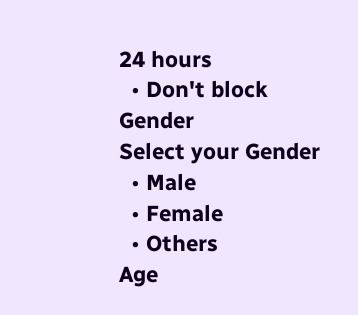24 hours
  • Don't block
Gender
Select your Gender
  • Male
  • Female
  • Others
Age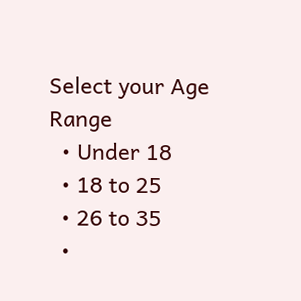Select your Age Range
  • Under 18
  • 18 to 25
  • 26 to 35
  •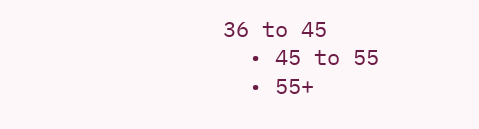36 to 45
  • 45 to 55
  • 55+